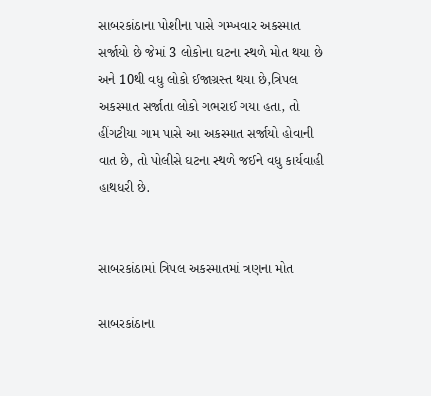સાબરકાંઠાના પોશીના પાસે ગમ્ખવાર અકસ્માત સર્જાયો છે જેમાં 3 લોકોના ઘટના સ્થળે મોત થયા છે અને 10થી વધુ લોકો ઈજાગ્રસ્ત થયા છે,ત્રિપલ અકસ્માત સર્જાતા લોકો ગભરાઈ ગયા હતા, તો હીંગટીયા ગામ પાસે આ અકસ્માત સર્જાયો હોવાની વાત છે, તો પોલીસે ઘટના સ્થળે જઈને વધુ કાર્યવાહી હાથધરી છે.


સાબરકાંઠામાં ત્રિપલ અકસ્માતમાં ત્રણના મોત

સાબરકાંઠાના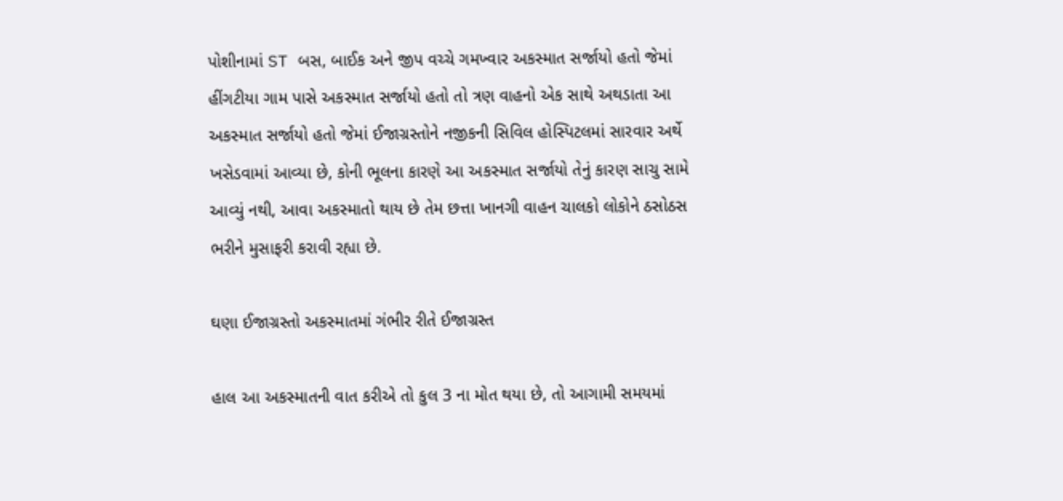પોશીનામાં ST બસ, બાઈક અને જીપ વચ્ચે ગમખ્વાર અકસ્માત સર્જાયો હતો જેમાં હીંગટીયા ગામ પાસે અકસ્માત સર્જાયો હતો તો ત્રણ વાહનો એક સાથે અથડાતા આ અકસ્માત સર્જાયો હતો જેમાં ઈજાગ્રસ્તોને નજીકની સિવિલ હોસ્પિટલમાં સારવાર અર્થે ખસેડવામાં આવ્યા છે, કોની ભૂલના કારણે આ અકસ્માત સર્જાયો તેનું કારણ સાચુ સામે આવ્યું નથી, આવા અકસ્માતો થાય છે તેમ છત્તા ખાનગી વાહન ચાલકો લોકોને ઠસોઠસ ભરીને મુસાફરી કરાવી રહ્યા છે.

ઘણા ઈજાગ્રસ્તો અકસ્માતમાં ગંભીર રીતે ઈજાગ્રસ્ત

હાલ આ અકસ્માતની વાત કરીએ તો કુલ 3 ના મોત થયા છે, તો આગામી સમયમાં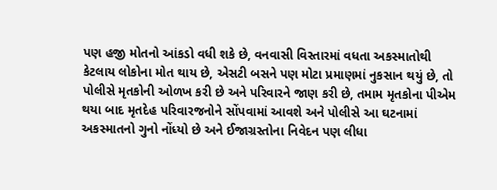પણ હજી મોતનો આંકડો વધી શકે છે, વનવાસી વિસ્તારમાં વધતા અકસ્માતોથી કેટલાય લોકોના મોત થાય છે, એસટી બસને પણ મોટા પ્રમાણમાં નુકસાન થયું છે, તો પોલીસે મૃતકોની ઓળખ કરી છે અને પરિવારને જાણ કરી છે, તમામ મૃતકોના પીએમ થયા બાદ મૃતદેહ પરિવારજનોને સોંપવામાં આવશે અને પોલીસે આ ઘટનામાં અકસ્માતનો ગુનો નોંધ્યો છે અને ઈજાગ્રસ્તોના નિવેદન પણ લીધા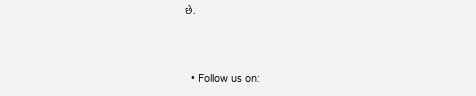છે.



  • Follow us on: